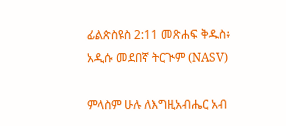ፊልጵስዩስ 2:11 መጽሐፍ ቅዱስ፥ አዲሱ መደበኛ ትርጒም (NASV)

ምላስም ሁሉ ለእግዚአብሔር አብ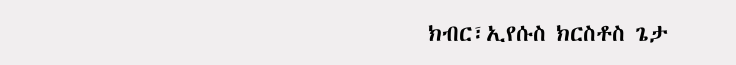ክብር፣ኢየሱስ ክርስቶስ ጌታ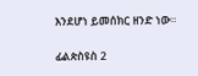እንደሆነ ይመሰክር ዘንድ ነው።

ፊልጵስዩስ 2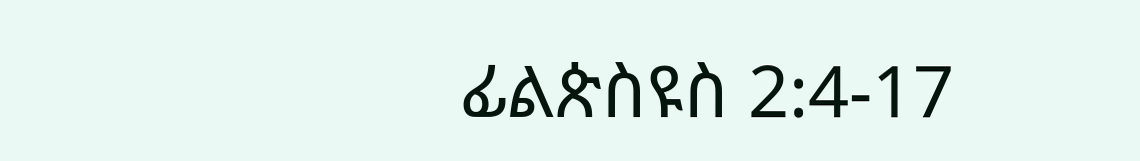ፊልጵስዩስ 2:4-17